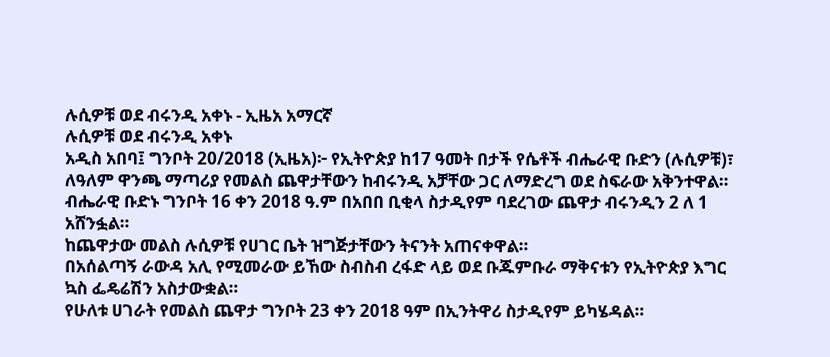ሉሲዎቹ ወደ ብሩንዲ አቀኑ - ኢዜአ አማርኛ
ሉሲዎቹ ወደ ብሩንዲ አቀኑ
አዲስ አበባ፤ ግንቦት 20/2018 (ኢዜአ)፦ የኢትዮጵያ ከ17 ዓመት በታች የሴቶች ብሔራዊ ቡድን (ሉሲዎቹ)፣ ለዓለም ዋንጫ ማጣሪያ የመልስ ጨዋታቸውን ከብሩንዲ አቻቸው ጋር ለማድረግ ወደ ስፍራው አቅንተዋል።
ብሔራዊ ቡድኑ ግንቦት 16 ቀን 2018 ዓ.ም በአበበ ቢቂላ ስታዲየም ባደረገው ጨዋታ ብሩንዲን 2 ለ 1 አሸንፏል።
ከጨዋታው መልስ ሉሲዎቹ የሀገር ቤት ዝግጅታቸውን ትናንት አጠናቀዋል።
በአሰልጣኝ ራውዳ አሊ የሚመራው ይኸው ስብስብ ረፋድ ላይ ወደ ቡጁምቡራ ማቅናቱን የኢትዮጵያ እግር ኳስ ፌዴሬሽን አስታውቋል።
የሁለቱ ሀገራት የመልስ ጨዋታ ግንቦት 23 ቀን 2018 ዓም በኢንትዋሪ ስታዲየም ይካሄዳል።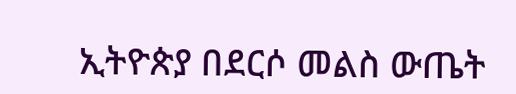ኢትዮጵያ በደርሶ መልስ ውጤት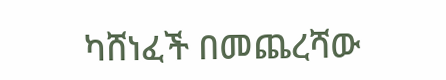ካሸነፈች በመጨረሻው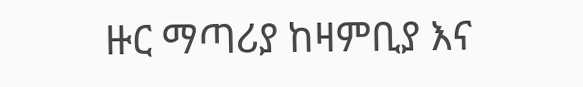ዙር ማጣሪያ ከዛምቢያ እና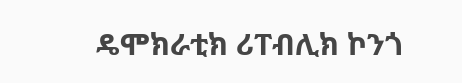ዴሞክራቲክ ሪፐብሊክ ኮንጎ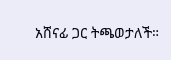አሸናፊ ጋር ትጫወታለች።